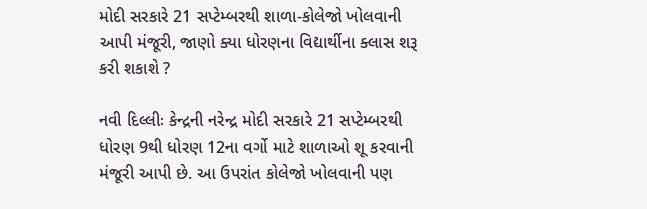મોદી સરકારે 21 સપ્ટેમ્બરથી શાળા-કોલેજો ખોલવાની આપી મંજૂરી, જાણો ક્યા ધોરણના વિદ્યાર્થીના ક્લાસ શરૂ કરી શકાશે ?

નવી દિલ્લીઃ કેન્દ્રની નરેન્દ્ર મોદી સરકારે 21 સપ્ટેમ્બરથી ધોરણ 9થી ધોરણ 12ના વર્ગો માટે શાળાઓ શૂ કરવાની મંજૂરી આપી છે. આ ઉપરાંત કોલેજો ખોલવાની પણ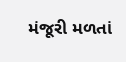મંજૂરી મળતાં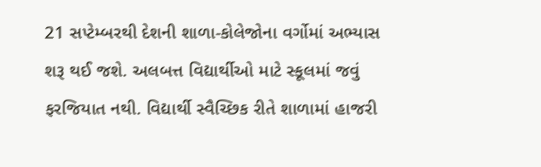21 સપ્ટેમ્બરથી દેશની શાળા-કોલેજોના વર્ગોમાં અભ્યાસ શરૂ થઈ જશે. અલબત્ત વિદ્યાર્થીઓ માટે સ્કૂલમાં જવું ફરજિયાત નથી. વિદ્યાર્થી સ્વૈચ્છિક રીતે શાળામાં હાજરી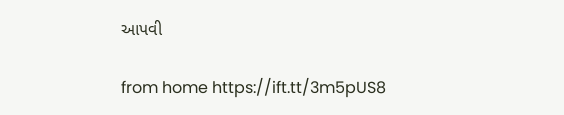આપવી

from home https://ift.tt/3m5pUS8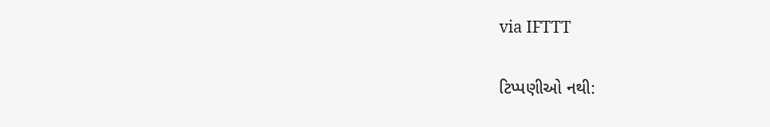via IFTTT

ટિપ્પણીઓ નથી: